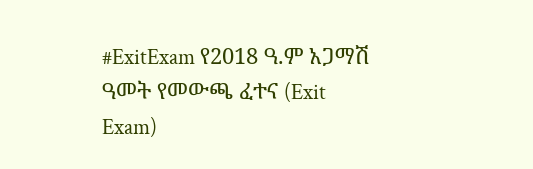#ExitExam የ2018 ዓ.ም አጋማሽ ዓመት የመውጫ ፈተና (Exit Exam)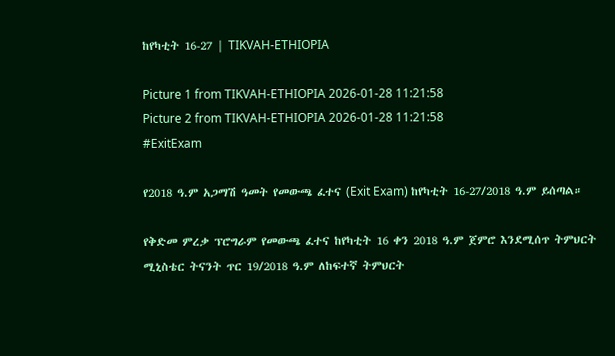ከየካቲት 16-27 | TIKVAH-ETHIOPIA

Picture 1 from TIKVAH-ETHIOPIA 2026-01-28 11:21:58
Picture 2 from TIKVAH-ETHIOPIA 2026-01-28 11:21:58
#ExitExam

የ2018 ዓ.ም አጋማሽ ዓመት የመውጫ ፈተና (Exit Exam) ከየካቲት 16-27/2018 ዓ.ም ይሰጣል።

የቅድመ ምረቃ ፕሮግራም የመውጫ ፈተና ከየካቲት 16 ቀን 2018 ዓ.ም ጀምሮ እንደሚሰጥ ትምህርት ሚኒስቴር ትናንት ጥር 19/2018 ዓ.ም ለከፍተኛ ትምህርት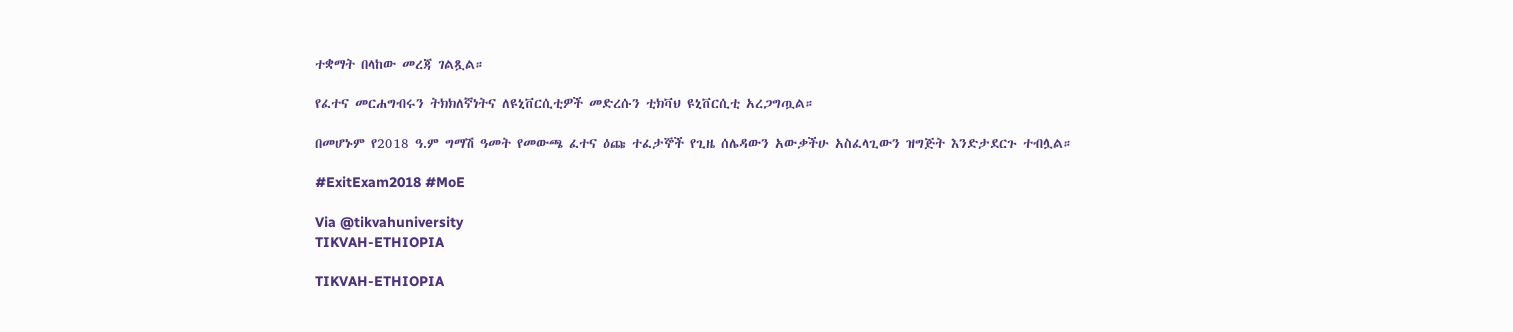ተቋማት በላከው መረጃ ገልጿል።

የፈተና መርሐግብሩን ትክክለኛነትና ለዩኒቨርሲቲዎች መድረሱን ቲክቫህ ዩኒቨርሲቲ አረጋግጧል።

በመሆኑም የ2018 ዓ.ም ግማሽ ዓመት የመውጫ ፈተና ዕጩ ተፈታኞች የጊዜ ሰሌዳውን አውቃችሁ አስፈላጊውን ዝግጅት እንድታደርጉ ተብሏል።

#ExitExam2018 #MoE

Via @tikvahuniversity
TIKVAH-ETHIOPIA

TIKVAH-ETHIOPIA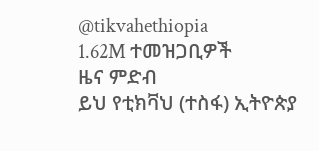@tikvahethiopia
1.62M ተመዝጋቢዎች
ዜና ምድብ
ይህ የቲክቫህ (ተስፋ) ኢትዮጵያ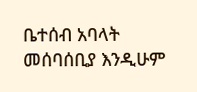ቤተሰብ አባላት መሰባሰቢያ እንዲሁም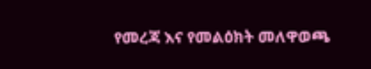የመረጃ እና የመልዕክት መለዋወጫ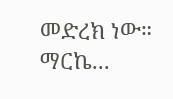መድረክ ነው። ማርኬ...